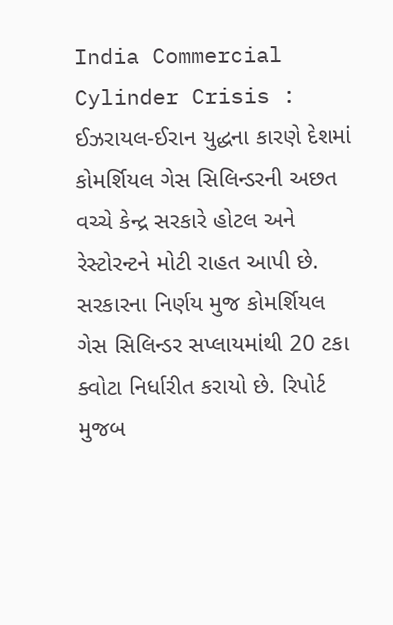India Commercial Cylinder Crisis : ઈઝરાયલ-ઈરાન યુદ્ધના કારણે દેશમાં કોમર્શિયલ ગેસ સિલિન્ડરની અછત વચ્ચે કેન્દ્ર સરકારે હોટલ અને રેસ્ટોરન્ટને મોટી રાહત આપી છે. સરકારના નિર્ણય મુજ કોમર્શિયલ ગેસ સિલિન્ડર સપ્લાયમાંથી 20 ટકા ક્વોટા નિર્ધારીત કરાયો છે. રિપોર્ટ મુજબ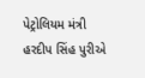પેટ્રોલિયમ મંત્રી હરદીપ સિંહ પુરીએ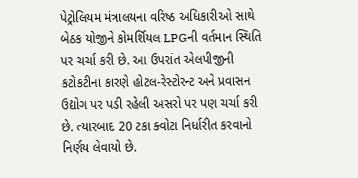પેટ્રોલિયમ મંત્રાલયના વરિષ્ઠ અધિકારીઓ સાથે બેઠક યોજીને કોમર્શિયલ LPGની વર્તમાન સ્થિતિ પર ચર્ચા કરી છે. આ ઉપરાંત એલપીજીની કટોકટીના કારણે હોટલ-રેસ્ટોરન્ટ અને પ્રવાસન ઉદ્યોગ પર પડી રહેલી અસરો પર પણ ચર્ચા કરી છે. ત્યારબાદ 20 ટકા ક્વોટા નિર્ધારીત કરવાનો નિર્ણય લેવાયો છે.